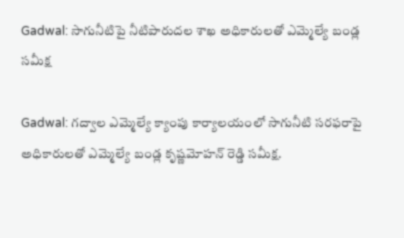Gadwal: సాగునీటిపై నీటిపారుదల శాఖ అధికారులతో ఎమ్మెల్యే బండ్ల సమీక్ష

Gadwal: గద్వాల ఎమ్మెల్యే క్యాంపు కార్యాలయంలో సాగునీటి సరఫరాపై అధికారులతో ఎమ్మెల్యే బండ్ల కృష్ణమోహన్ రెడ్డి సమీక్ష.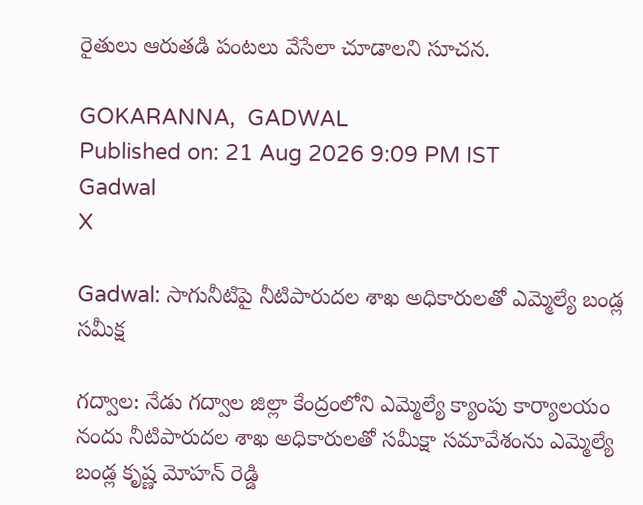రైతులు ఆరుతడి పంటలు వేసేలా చూడాలని సూచన.

GOKARANNA,  GADWAL
Published on: 21 Aug 2026 9:09 PM IST
Gadwal
X

Gadwal: సాగునీటిపై నీటిపారుదల శాఖ అధికారులతో ఎమ్మెల్యే బండ్ల సమీక్ష

గద్వాల: నేడు గద్వాల జిల్లా కేంద్రంలోని ఎమ్మెల్యే క్యాంపు కార్యాలయం నందు నీటిపారుదల శాఖ అధికారులతో సమీక్షా సమావేశంను ఎమ్మెల్యే బండ్ల కృష్ణ మోహన్ రెడ్డి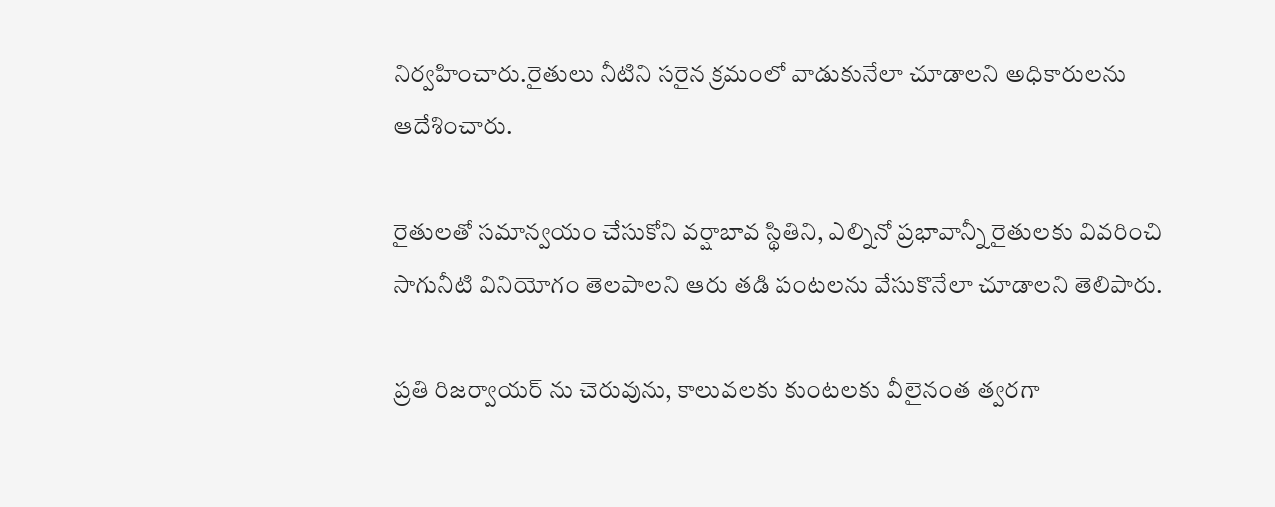నిర్వహించారు.రైతులు నీటిని సరైన క్రమంలో వాడుకునేలా చూడాలని అధికారులను ఆదేశించారు.

రైతులతో సమాన్వయం చేసుకోని వర్షాబావ స్థితిని, ఎల్నినో ప్రభావాన్నీ రైతులకు వివరించి సాగునీటి వినియోగం తెలపాలని ఆరు తడి పంటలను వేసుకొనేలా చూడాలని తెలిపారు.

ప్రతి రిజర్వాయర్ ను చెరువును, కాలువలకు కుంటలకు వీలైనంత త్వరగా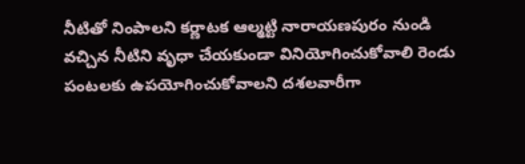నీటితో నింపాలని కర్ణాటక ఆల్మట్టి నారాయణపురం నుండి వచ్చిన నీటిని వృధా చేయకుండా వినియోగించుకోవాలి రెండు పంటలకు ఉపయోగించుకోవాలని దశలవారీగా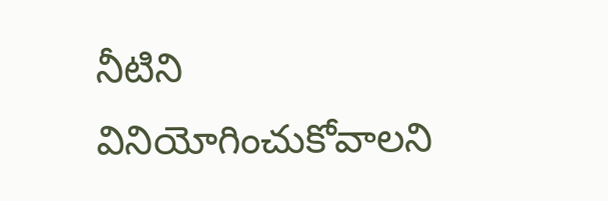నీటిని వినియోగించుకోవాలని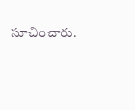సూచించారు.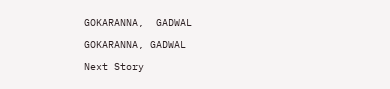GOKARANNA,  GADWAL

GOKARANNA, GADWAL

Next Story